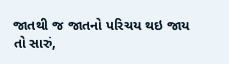જાતથી જ જાતનો પરિચય થઇ જાય તો સારું,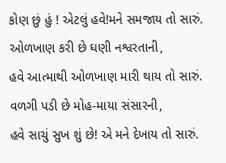કોણ છું હું ! એટલું હવે!મને સમજાય તો સારું.
ઓળખાણ કરી છે ઘણી નશ્વરતાની,
હવે આત્માથી ઓળખાણ મારી થાય તો સારું.
વળગી પડી છે મોહ-માયા સંસારની,
હવે સાચું સુખ શું છે! એ મને દેખાય તો સારું.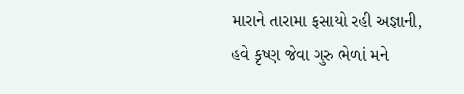મારાને તારામા ફસાયો રહી અજ્ઞાની,
હવે કૃષ્ણ જેવા ગુરુ ભેળાં મને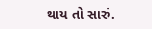થાય તો સારું.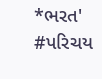*ભરત'
#પરિચય